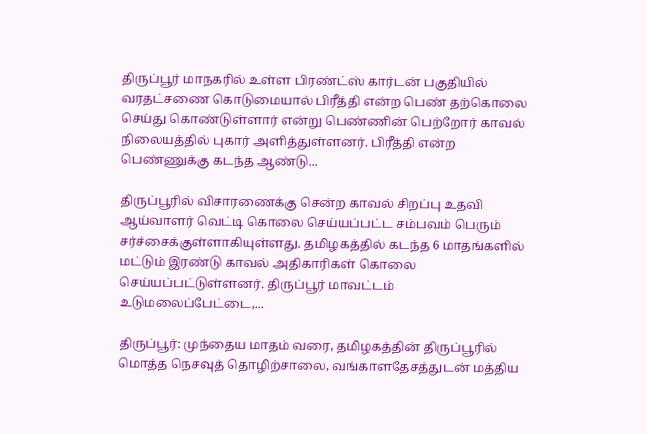திருப்பூர் மாநகரில் உள்ள பிரண்ட்ஸ் கார்டன் பகுதியில் வரதட்சணை கொடுமையால் பிரீத்தி என்ற பெண் தற்கொலை செய்து கொண்டுள்ளார் என்று பெண்ணின் பெற்றோர் காவல் நிலையத்தில் புகார் அளித்துள்ளனர். பிரீத்தி என்ற பெண்ணுக்கு கடந்த ஆண்டு...

திருப்பூரில் விசாரணைக்கு சென்ற காவல் சிறப்பு உதவி ஆய்வாளர் வெட்டி கொலை செய்யப்பட்ட சம்பவம் பெரும் சர்ச்சைக்குள்ளாகியுள்ளது. தமிழகத்தில் கடந்த 6 மாதங்களில் மட்டும் இரண்டு காவல் அதிகாரிகள் கொலை செய்யப்பட்டுள்ளனர். திருப்பூர் மாவட்டம் உடுமலைப்பேட்டை,...

திருப்பூர்: முந்தைய மாதம் வரை, தமிழகத்தின் திருப்பூரில் மொத்த நெசவுத் தொழிற்சாலை, வங்காளதேசத்துடன் மத்திய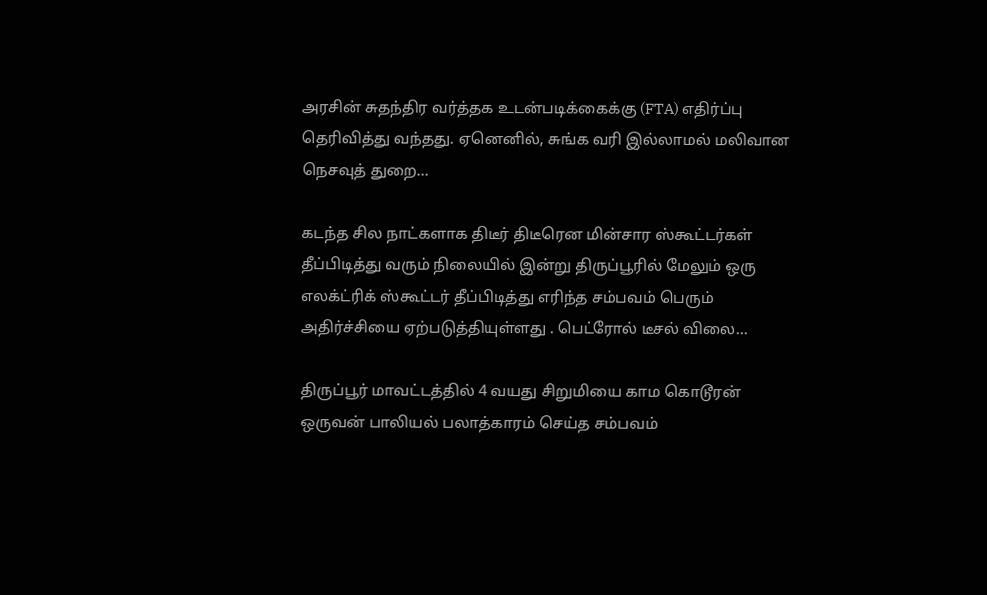அரசின் சுதந்திர வர்த்தக உடன்படிக்கைக்கு (FTA) எதிர்ப்பு தெரிவித்து வந்தது. ஏனெனில், சுங்க வரி இல்லாமல் மலிவான நெசவுத் துறை...

கடந்த சில நாட்களாக திடீர் திடீரென மின்சார ஸ்கூட்டர்கள் தீப்பிடித்து வரும் நிலையில் இன்று திருப்பூரில் மேலும் ஒரு எலக்ட்ரிக் ஸ்கூட்டர் தீப்பிடித்து எரிந்த சம்பவம் பெரும் அதிர்ச்சியை ஏற்படுத்தியுள்ளது . பெட்ரோல் டீசல் விலை...

திருப்பூர் மாவட்டத்தில் 4 வயது சிறுமியை காம கொடூரன் ஒருவன் பாலியல் பலாத்காரம் செய்த சம்பவம்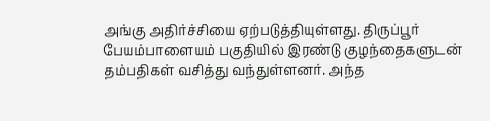அங்கு அதிர்ச்சியை ஏற்படுத்தியுள்ளது. திருப்பூர் பேயம்பாளையம் பகுதியில் இரண்டு குழந்தைகளுடன் தம்பதிகள் வசித்து வந்துள்ளனர். அந்த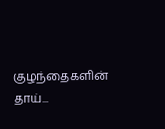குழந்தைகளின் தாய்...